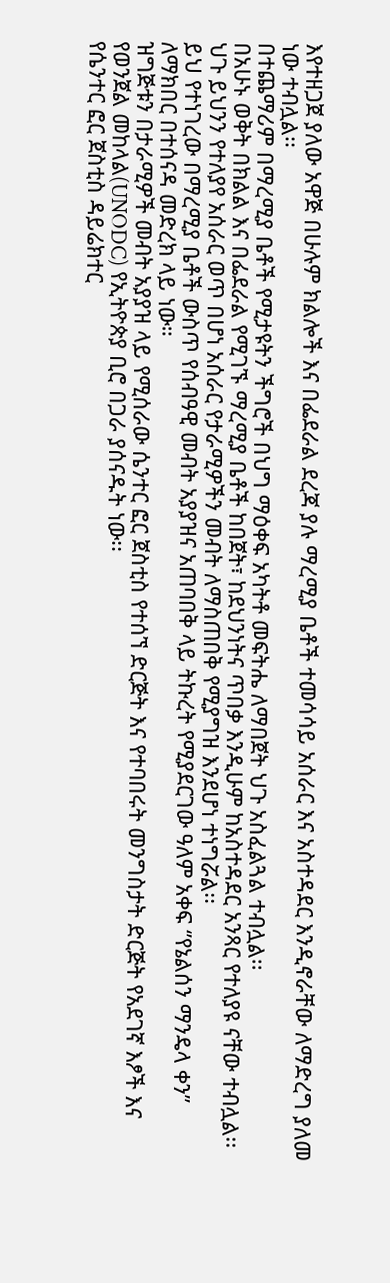እየተዘጋጀ ያለው አዋጅ በሁሉም ክልሎች እና በፌደራል ደረጃ ያሉ ማረሚያ ቤቶች ተመሳሳይ አሰራር እና አስተዳደር እንዲኖራቸው ለማድረግ ያለመ ነው ተብሏል፡፡
በተጨማሪም በማረሚያ ቤቶች የሚታዩትን ችግሮች በህግ ማዕቀፍ አካትቶ መፍትሔ ለማበጀት ህጉ አስፈልጓል ተብሏል፡፡
በአሁኑ ወቅት በክልል እና በፌደራል የሚገኙ ማረሚያ ቤቶች ከበጀት፣ ከደህንነትና ጥበቃ እንዲሁም ከአስተዳደር አንጻር የተለያዩ ናቸው ተብሏል፡፡
ህጉ ይህንን የተለያየ አሰራር ወጥ በሆነ አሰራር የታራሚዎችን መብት ለማስጠበቅ የሚያግዝ እንደሆነ ተነግሯል፡፡
ይህ የተነገረው በማረሚያ ቤቶች ውስጥ የሰብዓዊ መብት አያያዝና አጠባበቅ ላይ ትኩረት የሚያደርገው ዓለም አቀፍ ‘’የኔልሰን ማንዴላ ቀን’’ ለማክበር በተሰናዳ መድረክ ላይ ነው።
ዝግጅቱን በታራሚዎች መብት አያያዝ ላይ የሚሰራው ሴንተር ፎር ጀስቲስ የተሰኘ ድርጅት እና የተባበሩት መንግስታት ድርጅት የአደገኛ እፆች እና የወንጀል መከላል(UNODC) የኢትዮጵያ ቢሮ በጋራ ያሰናዱት ነው፡፡
የሴንተር ፎር ጀስቲስ ዳይሬክተር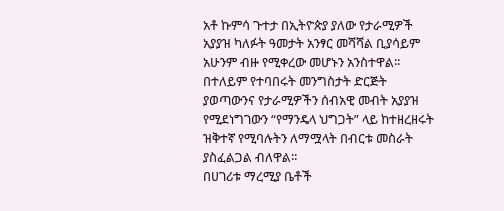አቶ ኩምሳ ጉተታ በኢትዮጵያ ያለው የታራሚዎች አያያዝ ካለፉት ዓመታት አንፃር መሻሻል ቢያሳይም አሁንም ብዙ የሚቀረው መሆኑን አንስተዋል፡፡
በተለይም የተባበሩት መንግስታት ድርጅት ያወጣውንና የታራሚዎችን ሰብአዊ መብት አያያዝ የሚደነግገውን “የማንዴላ ህግጋት” ላይ ከተዘረዘሩት ዝቅተኛ የሚባሉትን ለማሟላት በብርቱ መስራት ያስፈልጋል ብለዋል፡፡
በሀገሪቱ ማረሚያ ቤቶች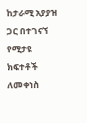ከታራሚ አያያዝ ጋር በተገናኘ የሚታዩ ክፍተቶች ለመቀነስ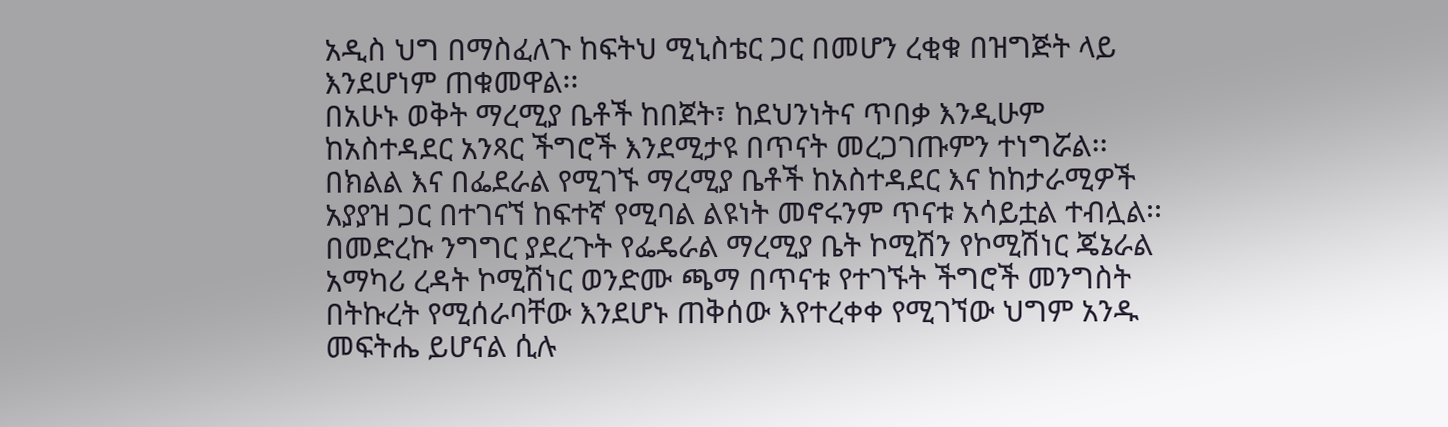አዲስ ህግ በማስፈለጉ ከፍትህ ሚኒስቴር ጋር በመሆን ረቂቁ በዝግጅት ላይ እንደሆነም ጠቁመዋል፡፡
በአሁኑ ወቅት ማረሚያ ቤቶች ከበጀት፣ ከደህንነትና ጥበቃ እንዲሁም ከአስተዳደር አንጻር ችግሮች እንደሚታዩ በጥናት መረጋገጡምን ተነግሯል፡፡
በክልል እና በፌደራል የሚገኙ ማረሚያ ቤቶች ከአስተዳደር እና ከከታራሚዎች አያያዝ ጋር በተገናኘ ከፍተኛ የሚባል ልዩነት መኖሩንም ጥናቱ አሳይቷል ተብሏል፡፡
በመድረኩ ንግግር ያደረጉት የፌዴራል ማረሚያ ቤት ኮሚሽን የኮሚሽነር ጄኔራል አማካሪ ረዳት ኮሚሽነር ወንድሙ ጫማ በጥናቱ የተገኙት ችግሮች መንግስት በትኩረት የሚሰራባቸው እንደሆኑ ጠቅሰው እየተረቀቀ የሚገኘው ህግም አንዱ መፍትሔ ይሆናል ሲሉ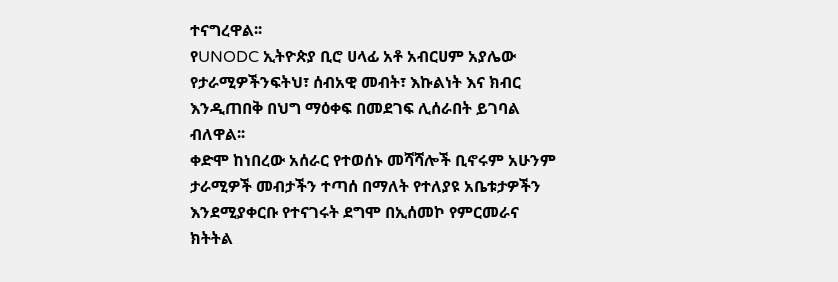ተናግረዋል፡፡
የUNODC ኢትዮጵያ ቢሮ ሀላፊ አቶ አብርሀም አያሌው የታራሚዎችንፍትህ፣ ሰብአዊ መብት፣ እኩልነት እና ክብር እንዲጠበቅ በህግ ማዕቀፍ በመደገፍ ሊሰራበት ይገባል ብለዋል፡፡
ቀድሞ ከነበረው አሰራር የተወሰኑ መሻሻሎች ቢኖሩም አሁንም ታራሚዎች መብታችን ተጣሰ በማለት የተለያዩ አቤቱታዎችን እንደሚያቀርቡ የተናገሩት ደግሞ በኢሰመኮ የምርመራና ክትትል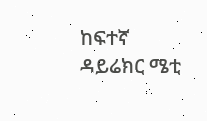ከፍተኛ ዳይሬክር ሜቲ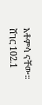አቶምሳ ናቸው፡፡
ሸገር 102.1